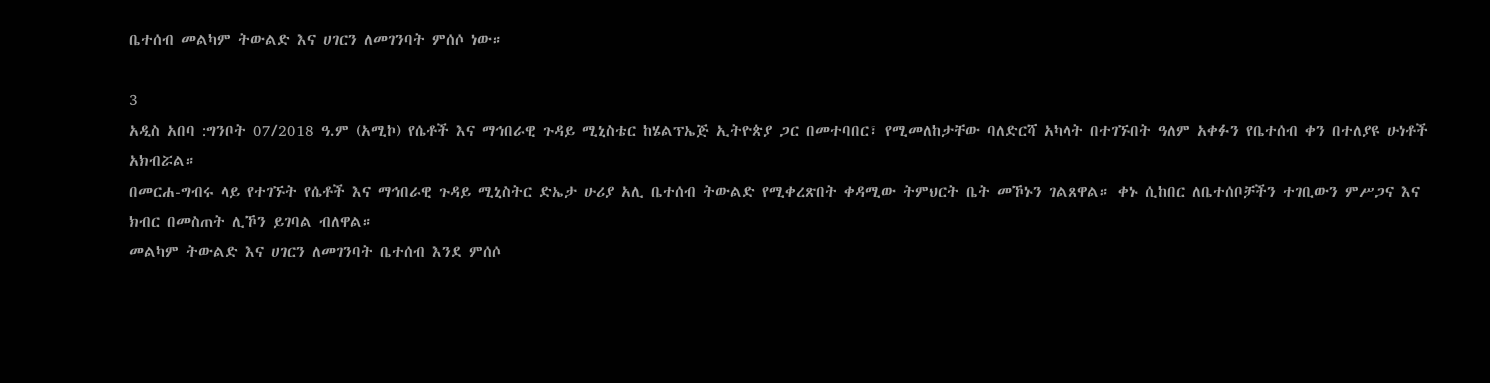ቤተሰብ መልካም ትውልድ እና ሀገርን ለመገንባት ምሰሶ ነው።

3
አዲስ አበባ :ግንቦት 07/2018 ዓ.ም (አሚኮ) የሴቶች እና ማኅበራዊ ጉዳይ ሚኒስቴር ከሄልፕኤጅ ኢትዮጵያ ጋር በመተባበር፣ የሚመለከታቸው ባለድርሻ አካላት በተገኙበት ዓለም አቀፉን የቤተሰብ ቀን በተለያዩ ሁነቶች አክብሯል።
በመርሐ-ግብሩ ላይ የተገኙት የሴቶች እና ማኅበራዊ ጉዳይ ሚኒስትር ድኤታ ሁሪያ አሊ ቤተሰብ ትውልድ የሚቀረጽበት ቀዳሚው ትምህርት ቤት መኾኑን ገልጸዋል። ቀኑ ሲከበር ለቤተሰቦቻችን ተገቢውን ምሥጋና እና ክብር በመስጠት ሊኾን ይገባል ብለዋል።
መልካም ትውልድ እና ሀገርን ለመገንባት ቤተሰብ እንደ ምሰሶ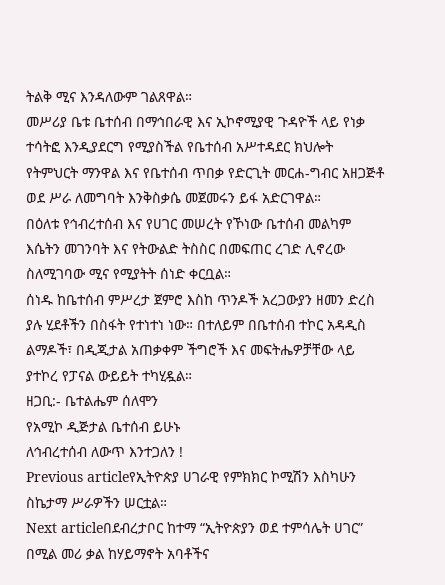ትልቅ ሚና እንዳለውም ገልጸዋል።
መሥሪያ ቤቱ ቤተሰብ በማኅበራዊ እና ኢኮኖሚያዊ ጉዳዮች ላይ የነቃ ተሳትፎ እንዲያደርግ የሚያስችል የቤተሰብ አሥተዳደር ክህሎት የትምህርት ማንዋል እና የቤተሰብ ጥበቃ የድርጊት መርሐ-ግብር አዘጋጅቶ ወደ ሥራ ለመግባት እንቅስቃሴ መጀመሩን ይፋ አድርገዋል።
በዕለቱ የኅብረተሰብ እና የሀገር መሠረት የኾነው ቤተሰብ መልካም እሴትን መገንባት እና የትውልድ ትስስር በመፍጠር ረገድ ሊኖረው ስለሚገባው ሚና የሚያትት ሰነድ ቀርቧል።
ሰነዱ ከቤተሰብ ምሥረታ ጀምሮ እስከ ጥንዶች አረጋውያን ዘመን ድረስ ያሉ ሂደቶችን በስፋት የተነተነ ነው። በተለይም በቤተሰብ ተኮር አዳዲስ ልማዶች፣ በዲጂታል አጠቃቀም ችግሮች እና መፍትሔዎቻቸው ላይ ያተኮረ የፓናል ውይይት ተካሂዷል።
ዘጋቢ:- ቤተልሔም ሰለሞን
የአሚኮ ዲጅታል ቤተሰብ ይሁኑ
ለኅብረተሰብ ለውጥ እንተጋለን !
Previous articleየኢትዮጵያ ሀገራዊ የምክክር ኮሚሽን እስካሁን ስኬታማ ሥራዎችን ሠርቷል።
Next articleበደብረታቦር ከተማ “ኢትዮጵያን ወደ ተምሳሌት ሀገር” በሚል መሪ ቃል ከሃይማኖት አባቶችና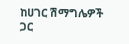ከሀገር ሽማግሌዎች ጋር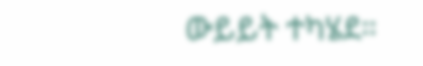ውይይት ተካሄደ።